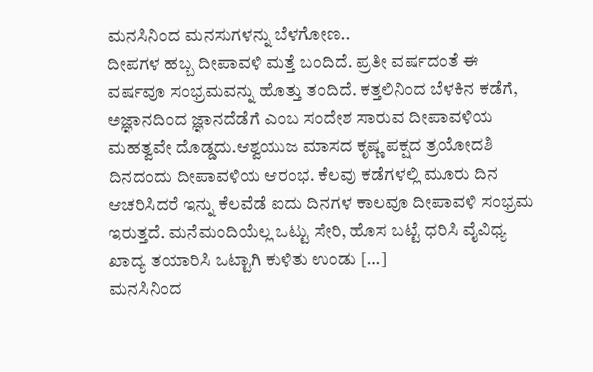ಮನಸಿನಿಂದ ಮನಸುಗಳನ್ನು ಬೆಳಗೋಣ..
ದೀಪಗಳ ಹಬ್ಬ ದೀಪಾವಳಿ ಮತ್ತೆ ಬಂದಿದೆ. ಪ್ರತೀ ವರ್ಷದಂತೆ ಈ ವರ್ಷವೂ ಸಂಭ್ರಮವನ್ನು ಹೊತ್ತು ತಂದಿದೆ. ಕತ್ತಲಿನಿಂದ ಬೆಳಕಿನ ಕಡೆಗೆ, ಅಜ್ಞಾನದಿಂದ ಜ್ಞಾನದೆಡೆಗೆ ಎಂಬ ಸಂದೇಶ ಸಾರುವ ದೀಪಾವಳಿಯ ಮಹತ್ವವೇ ದೊಡ್ಡದು.ಆಶ್ವಯುಜ ಮಾಸದ ಕೃಷ್ಣ ಪಕ್ಷದ ತ್ರಯೋದಶಿ ದಿನದಂದು ದೀಪಾವಳಿಯ ಆರಂಭ. ಕೆಲವು ಕಡೆಗಳಲ್ಲಿ ಮೂರು ದಿನ ಆಚರಿಸಿದರೆ ಇನ್ನು ಕೆಲವೆಡೆ ಐದು ದಿನಗಳ ಕಾಲವೂ ದೀಪಾವಳಿ ಸಂಭ್ರಮ ಇರುತ್ತದೆ. ಮನೆಮಂದಿಯೆಲ್ಲ ಒಟ್ಟು ಸೇರಿ, ಹೊಸ ಬಟ್ಟೆ ಧರಿಸಿ ವೈವಿಧ್ಯ ಖಾದ್ಯ ತಯಾರಿಸಿ ಒಟ್ಟಾಗಿ ಕುಳಿತು ಉಂಡು […]
ಮನಸಿನಿಂದ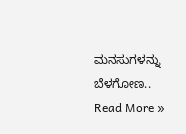ಮನಸುಗಳನ್ನು ಬೆಳಗೋಣ.. Read More »